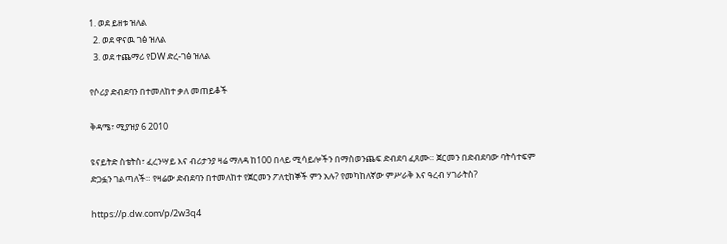1. ወደ ይዘቱ ዝለል
  2. ወደ ዋናዉ ገፅ ዝለል
  3. ወደ ተጨማሪ የDW ድረ-ገፅ ዝለል

የሶሪያ ድብደባን በተመለከተ ቃለ መጠይቆች

ቅዳሜ፣ ሚያዝያ 6 2010

ዩናይትድ ስቴትስ፣ ፈረንሣይ እና ብሪታንያ ዛሬ ማለዳ ከ100 በላይ ሚሳይሎችን በማስወንጨፍ ድብደባ ፈጸሙ። ጀርመን በድብደባው ባትሳተፍም ድጋፏን ገልጣለች። የዛሬው ድብደባን በተመለከተ የጀርመን ፖለቲከኞች ምን አሉ? የመካከለኛው ምሥራቅ እና ዓረብ ሃገራትስ?

https://p.dw.com/p/2w3q4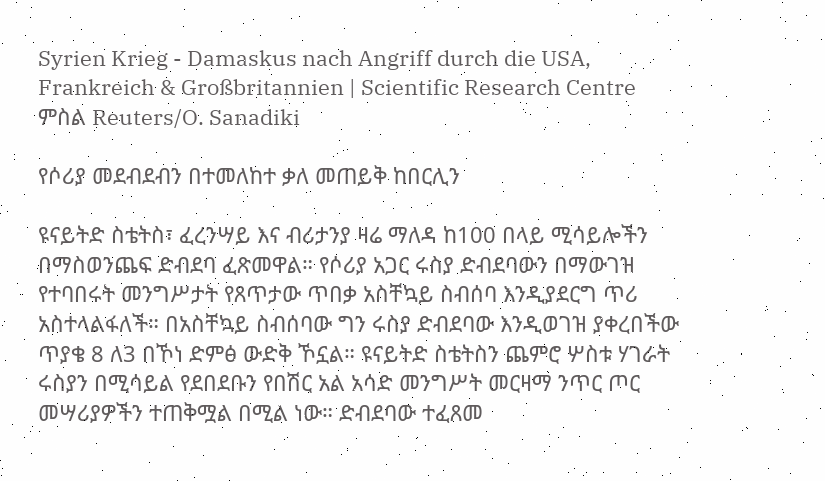Syrien Krieg - Damaskus nach Angriff durch die USA, Frankreich & Großbritannien | Scientific Research Centre
ምስል Reuters/O. Sanadiki

የሶሪያ መደብደብን በተመለከተ ቃለ መጠይቅ ከበርሊን

ዩናይትድ ስቴትስ፣ ፈረንሣይ እና ብሪታንያ ዛሬ ማለዳ ከ100 በላይ ሚሳይሎችን በማስወንጨፍ ድብደባ ፈጽመዋል። የሶሪያ አጋር ሩስያ ድብደባውን በማውገዝ የተባበሩት መንግሥታት የጸጥታው ጥበቃ አስቸኳይ ስብሰባ እንዲያደርግ ጥሪ አስተላልፋለች። በአስቸኳይ ስብሰባው ግን ሩስያ ድብደባው እንዲወገዝ ያቀረበችው ጥያቄ 8 ለ3 በኾነ ድምፅ ውድቅ ኾኗል። ዩናይትድ ስቴትስን ጨምሮ ሦስቱ ሃገራት ሩስያን በሚሳይል የደበደቡን የበሽር አል አሳድ መንግሥት መርዛማ ንጥር ጦር መሣሪያዎችን ተጠቅሟል በሚል ነው። ድብደባው ተፈጸመ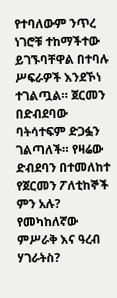የተባለውም ንጥረ ነገሮቹ ተከማችተው ይገኙባቸዋል በተባሉ ሥፍራዎች እንደኾነ ተገልጧል። ጀርመን በድብደባው ባትሳተፍም ድጋፏን ገልጣለች። የዛሬው ድብደባን በተመለከተ የጀርመን ፖለቲከኞች ምን አሉ? የመካከለኛው ምሥራቅ እና ዓረብ ሃገራትስ?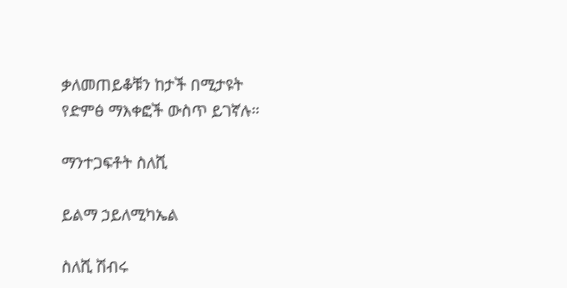ቃለመጠይቆቹን ከታች በሚታዩት የድምፅ ማእቀፎች ውስጥ ይገኛሉ።

ማንተጋፍቶት ስለሺ

ይልማ ኃይለሚካኤል

ስለሺ ሽብሩ